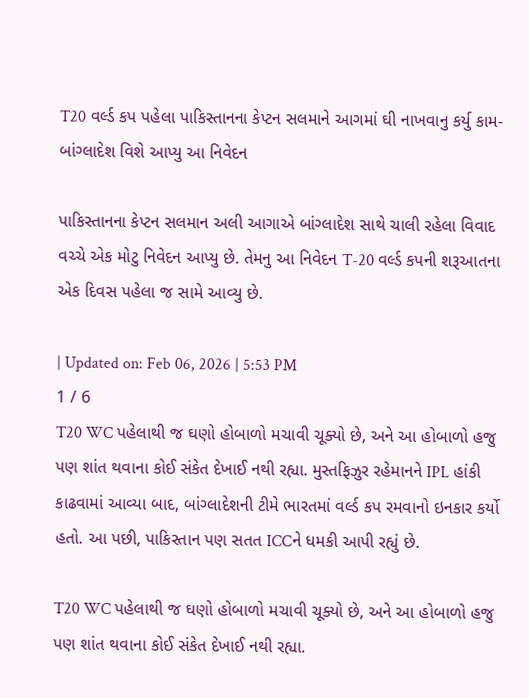T20 વર્લ્ડ કપ પહેલા પાકિસ્તાનના કેપ્ટન સલમાને આગમાં ઘી નાખવાનુ કર્યુ કામ- બાંગ્લાદેશ વિશે આપ્યુ આ નિવેદન

પાકિસ્તાનના કેપ્ટન સલમાન અલી આગાએ બાંગ્લાદેશ સાથે ચાલી રહેલા વિવાદ વચ્ચે એક મોટુ નિવેદન આપ્યુ છે. તેમનુ આ નિવેદન T-20 વર્લ્ડ કપની શરૂઆતના એક દિવસ પહેલા જ સામે આવ્યુ છે.

| Updated on: Feb 06, 2026 | 5:53 PM
1 / 6
T20 WC પહેલાથી જ ઘણો હોબાળો મચાવી ચૂક્યો છે, અને આ હોબાળો હજુ પણ શાંત થવાના કોઈ સંકેત દેખાઈ નથી રહ્યા. મુસ્તફિઝુર રહેમાનને IPL હાંકી કાઢવામાં આવ્યા બાદ, બાંગ્લાદેશની ટીમે ભારતમાં વર્લ્ડ કપ રમવાનો ઇનકાર કર્યો હતો. આ પછી, પાકિસ્તાન પણ સતત ICCને ધમકી આપી રહ્યું છે.

T20 WC પહેલાથી જ ઘણો હોબાળો મચાવી ચૂક્યો છે, અને આ હોબાળો હજુ પણ શાંત થવાના કોઈ સંકેત દેખાઈ નથી રહ્યા.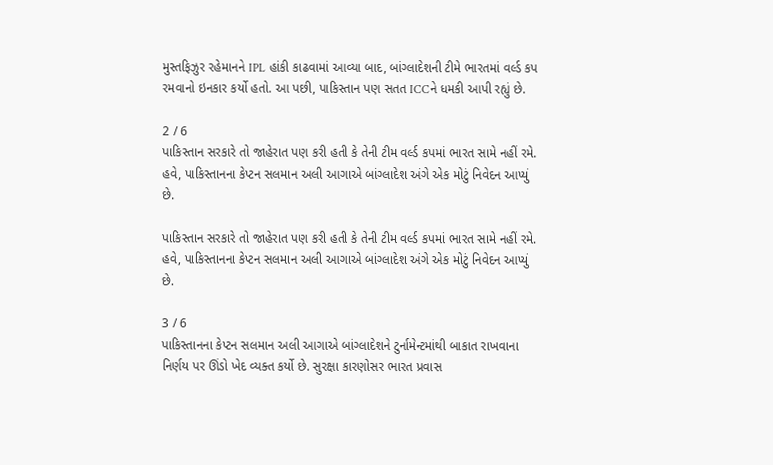મુસ્તફિઝુર રહેમાનને IPL હાંકી કાઢવામાં આવ્યા બાદ, બાંગ્લાદેશની ટીમે ભારતમાં વર્લ્ડ કપ રમવાનો ઇનકાર કર્યો હતો. આ પછી, પાકિસ્તાન પણ સતત ICCને ધમકી આપી રહ્યું છે.

2 / 6
પાકિસ્તાન સરકારે તો જાહેરાત પણ કરી હતી કે તેની ટીમ વર્લ્ડ કપમાં ભારત સામે નહીં રમે. હવે, પાકિસ્તાનના કેપ્ટન સલમાન અલી આગાએ બાંગ્લાદેશ અંગે એક મોટું નિવેદન આપ્યું છે.

પાકિસ્તાન સરકારે તો જાહેરાત પણ કરી હતી કે તેની ટીમ વર્લ્ડ કપમાં ભારત સામે નહીં રમે. હવે, પાકિસ્તાનના કેપ્ટન સલમાન અલી આગાએ બાંગ્લાદેશ અંગે એક મોટું નિવેદન આપ્યું છે.

3 / 6
પાકિસ્તાનના કેપ્ટન સલમાન અલી આગાએ બાંગ્લાદેશને ટુર્નામેન્ટમાંથી બાકાત રાખવાના નિર્ણય પર ઊંડો ખેદ વ્યક્ત કર્યો છે. સુરક્ષા કારણોસર ભારત પ્રવાસ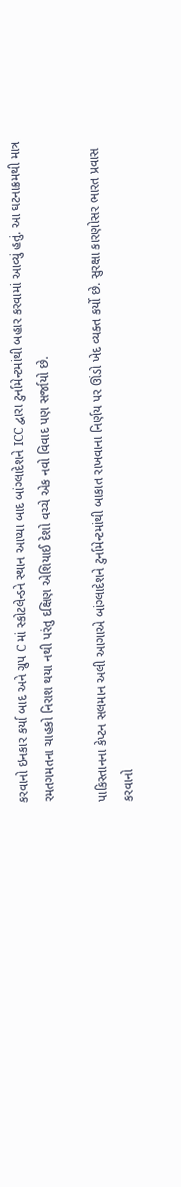કરવાનો ઇનકાર કર્યા બાદ અને ગ્રુપ C માં સ્કોટલેન્ડને સ્થાન આપ્યા બાદ બાંગ્લાદેશને ICC દ્વારા ટુર્નામેન્ટમાંથી બહાર કરવામાં આવ્યું હતું. આ ઘટનાક્રમથી માત્ર રમતગમતના ચાહકો નિરાશ થયા નથી પરંતુ દક્ષિણ એશિયાઈ દેશો વચ્ચે એક નવો વિવાદ પણ સર્જાયો છે.

પાકિસ્તાનના કેપ્ટન સલમાન અલી આગાએ બાંગ્લાદેશને ટુર્નામેન્ટમાંથી બાકાત રાખવાના નિર્ણય પર ઊંડો ખેદ વ્યક્ત કર્યો છે. સુરક્ષા કારણોસર ભારત પ્રવાસ કરવાનો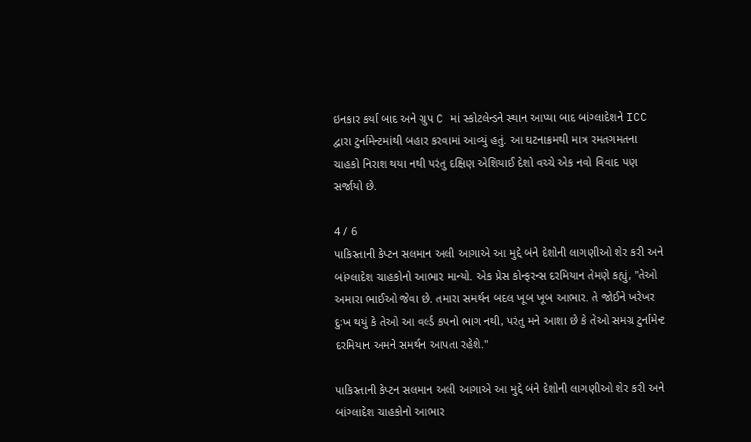ઇનકાર કર્યા બાદ અને ગ્રુપ C માં સ્કોટલેન્ડને સ્થાન આપ્યા બાદ બાંગ્લાદેશને ICC દ્વારા ટુર્નામેન્ટમાંથી બહાર કરવામાં આવ્યું હતું. આ ઘટનાક્રમથી માત્ર રમતગમતના ચાહકો નિરાશ થયા નથી પરંતુ દક્ષિણ એશિયાઈ દેશો વચ્ચે એક નવો વિવાદ પણ સર્જાયો છે.

4 / 6
પાકિસ્તાની કેપ્ટન સલમાન અલી આગાએ આ મુદ્દે બંને દેશોની લાગણીઓ શેર કરી અને બાંગ્લાદેશ ચાહકોનો આભાર માન્યો. એક પ્રેસ કોન્ફરન્સ દરમિયાન તેમણે કહ્યું, "તેઓ અમારા ભાઈઓ જેવા છે. તમારા સમર્થન બદલ ખૂબ ખૂબ આભાર. તે જોઈને ખરેખર દુઃખ થયું કે તેઓ આ વર્લ્ડ કપનો ભાગ નથી, પરંતુ મને આશા છે કે તેઓ સમગ્ર ટુર્નામેન્ટ દરમિયાન અમને સમર્થન આપતા રહેશે."

પાકિસ્તાની કેપ્ટન સલમાન અલી આગાએ આ મુદ્દે બંને દેશોની લાગણીઓ શેર કરી અને બાંગ્લાદેશ ચાહકોનો આભાર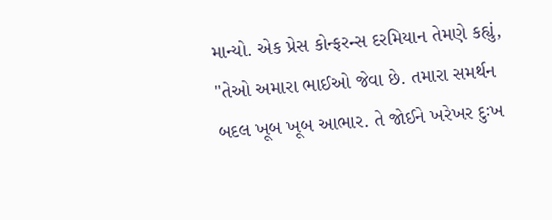માન્યો. એક પ્રેસ કોન્ફરન્સ દરમિયાન તેમણે કહ્યું, "તેઓ અમારા ભાઈઓ જેવા છે. તમારા સમર્થન બદલ ખૂબ ખૂબ આભાર. તે જોઈને ખરેખર દુઃખ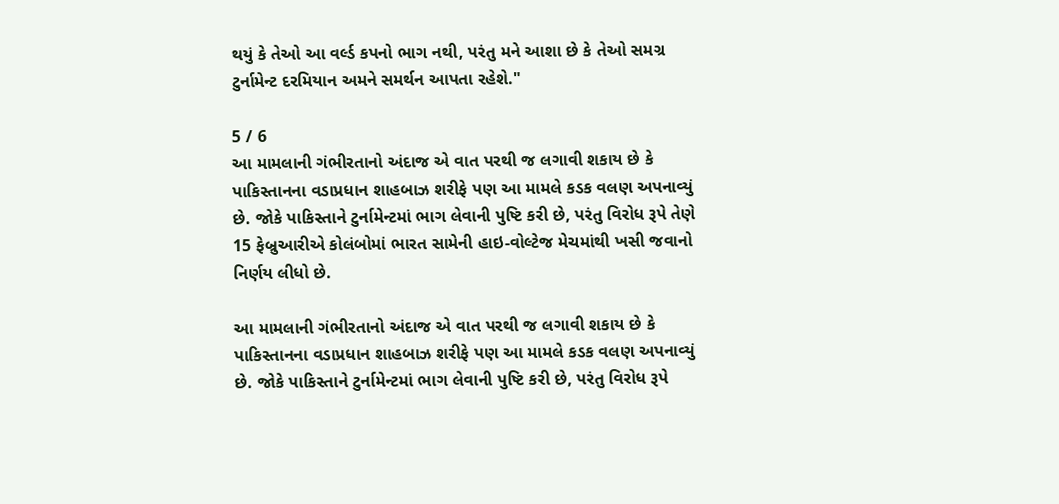થયું કે તેઓ આ વર્લ્ડ કપનો ભાગ નથી, પરંતુ મને આશા છે કે તેઓ સમગ્ર ટુર્નામેન્ટ દરમિયાન અમને સમર્થન આપતા રહેશે."

5 / 6
આ મામલાની ગંભીરતાનો અંદાજ એ વાત પરથી જ લગાવી શકાય છે કે પાકિસ્તાનના વડાપ્રધાન શાહબાઝ શરીફે પણ આ મામલે કડક વલણ અપનાવ્યું છે. જોકે પાકિસ્તાને ટુર્નામેન્ટમાં ભાગ લેવાની પુષ્ટિ કરી છે, પરંતુ વિરોધ રૂપે તેણે 15 ફેબ્રુઆરીએ કોલંબોમાં ભારત સામેની હાઇ-વોલ્ટેજ મેચમાંથી ખસી જવાનો નિર્ણય લીધો છે.

આ મામલાની ગંભીરતાનો અંદાજ એ વાત પરથી જ લગાવી શકાય છે કે પાકિસ્તાનના વડાપ્રધાન શાહબાઝ શરીફે પણ આ મામલે કડક વલણ અપનાવ્યું છે. જોકે પાકિસ્તાને ટુર્નામેન્ટમાં ભાગ લેવાની પુષ્ટિ કરી છે, પરંતુ વિરોધ રૂપે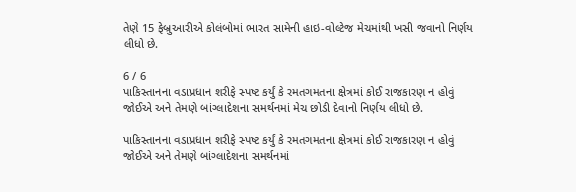તેણે 15 ફેબ્રુઆરીએ કોલંબોમાં ભારત સામેની હાઇ-વોલ્ટેજ મેચમાંથી ખસી જવાનો નિર્ણય લીધો છે.

6 / 6
પાકિસ્તાનના વડાપ્રધાન શરીફે સ્પષ્ટ કર્યું કે રમતગમતના ક્ષેત્રમાં કોઈ રાજકારણ ન હોવું જોઈએ અને તેમણે બાંગ્લાદેશના સમર્થનમાં મેચ છોડી દેવાનો નિર્ણય લીધો છે.

પાકિસ્તાનના વડાપ્રધાન શરીફે સ્પષ્ટ કર્યું કે રમતગમતના ક્ષેત્રમાં કોઈ રાજકારણ ન હોવું જોઈએ અને તેમણે બાંગ્લાદેશના સમર્થનમાં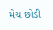મેચ છોડી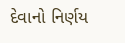દેવાનો નિર્ણય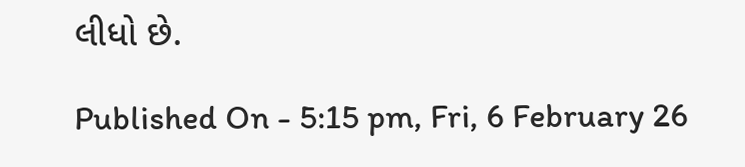લીધો છે.

Published On - 5:15 pm, Fri, 6 February 26